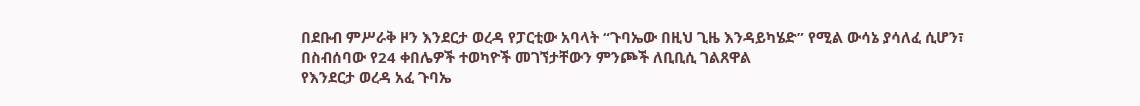በደቡብ ምሥራቅ ዞን እንደርታ ወረዳ የፓርቲው አባላት “ጉባኤው በዚህ ጊዜ እንዳይካሄድ” የሚል ውሳኔ ያሳለፈ ሲሆን፣ በስብሰባው የ24 ቀበሌዎች ተወካዮች መገኘታቸውን ምንጮች ለቢቢሲ ገልጸዋል
የእንደርታ ወረዳ አፈ ጉባኤ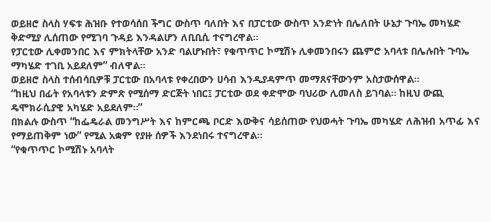ወይዘሮ ስላስ ሃፍቱ ሕዝቡ የተወሳሰበ ችግር ውስጥ ባለበት እና በፓርቲው ውስጥ አንድነት በሌለበት ሁኔታ ጉባኤ መካሄድ ቅድሚያ ሊሰጠው የሚገባ ጉዳይ እንዳልሆን ለቢቢሲ ተናግረዋል።
የፓርቲው ሊቀመንበር እና ምክትላቸው አንድ ባልሆኑበት፣ የቁጥጥር ኮሚሽኑ ሊቀመንበሩን ጨምሮ አባላቱ በሌሉበት ጉባኤ ማካሄድ ተገቢ አይደለም” ብለዋል።
ወይዘሮ ስላስ ተሰብሳቢዎቹ ፓርቲው በአባላቱ የቀረበውን ሀሳብ እንዲያዳምጥ መማጸናቸውንም አስታውሰዋል።
“ከዚህ በፊት የአባላቱን ድምጽ የሚሰማ ድርጅት ነበር፤ ፓርቲው ወደ ቀድሞው ባህሪው ሊመለስ ይገባል። ከዚህ ውጪ ዴሞክራሲያዊ አካሄድ አይደለም።”
በክልሉ ውስጥ “ከፌዴራል መንግሥት እና ከምርጫ ቦርድ እውቅና ሳይሰጠው የህወሓት ጉባኤ መካሄድ ለሕዝብ አጥፊ እና የማይጠቅም ነው” የሚል አቋም የያዙ ሰዎች እንደነበሩ ተናግረዋል።
“የቁጥጥር ኮሚሽኑ አባላት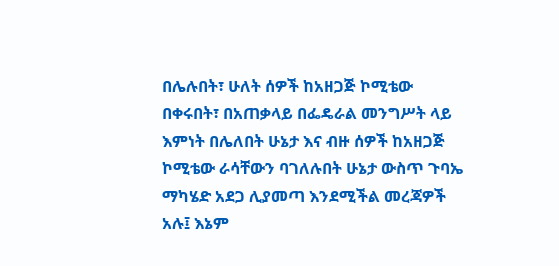በሌሉበት፣ ሁለት ሰዎች ከአዘጋጅ ኮሚቴው በቀሩበት፣ በአጠቃላይ በፌዴራል መንግሥት ላይ እምነት በሌለበት ሁኔታ እና ብዙ ሰዎች ከአዘጋጅ ኮሚቴው ራሳቸውን ባገለሉበት ሁኔታ ውስጥ ጉባኤ ማካሄድ አደጋ ሊያመጣ እንደሚችል መረጃዎች አሉ፤ እኔም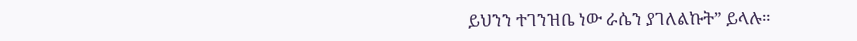ይህንን ተገንዝቤ ነው ራሴን ያገለልኩት” ይላሉ።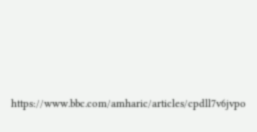https://www.bbc.com/amharic/articles/cpdll7v6jvpo